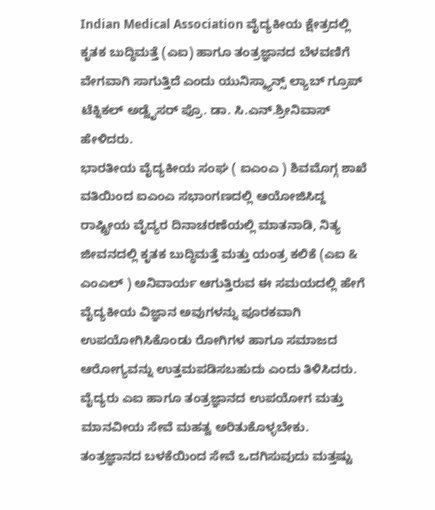Indian Medical Association ವೈದ್ಯಕೀಯ ಕ್ಷೇತ್ರದಲ್ಲಿ ಕೃತಕ ಬುದ್ಧಿಮತ್ತೆ (ಎಐ) ಹಾಗೂ ತಂತ್ರಜ್ಞಾನದ ಬೆಳವಣಿಗೆ ವೇಗವಾಗಿ ಸಾಗುತ್ತಿದೆ ಎಂದು ಯುನಿಸ್ಕ್ಯಾನ್ಸ್ ಲ್ಯಾಬ್ ಗ್ರೂಪ್ ಟೆಕ್ನಿಕಲ್ ಅಡ್ವೈಸರ್ ಪ್ರೊ. ಡಾ. ಸಿ.ಎನ್.ಶ್ರೀನಿವಾಸ್ ಹೇಳಿದರು.
ಭಾರತೀಯ ವೈದ್ಯಕೀಯ ಸಂಘ ( ಐಎಂಎ ) ಶಿವಮೊಗ್ಗ ಶಾಖೆ ವತಿಯಿಂದ ಐಎಂಎ ಸಭಾಂಗಣದಲ್ಲಿ ಆಯೋಜಿಸಿದ್ದ ರಾಷ್ಟ್ರೀಯ ವೈದ್ಯರ ದಿನಾಚರಣೆಯಲ್ಲಿ ಮಾತನಾಡಿ, ನಿತ್ಯ ಜೀವನದಲ್ಲಿ ಕೃತಕ ಬುದ್ಧಿಮತ್ತೆ ಮತ್ತು ಯಂತ್ರ ಕಲಿಕೆ (ಎಐ & ಎಂಎಲ್ ) ಅನಿವಾರ್ಯ ಆಗುತ್ತಿರುವ ಈ ಸಮಯದಲ್ಲಿ ಹೇಗೆ ವೈದ್ಯಕೀಯ ವಿಜ್ಞಾನ ಅವುಗಳನ್ನು ಪೂರಕವಾಗಿ ಉಪಯೋಗಿಸಿಕೊಂಡು ರೋಗಿಗಳ ಹಾಗೂ ಸಮಾಜದ ಆರೋಗ್ಯವನ್ನು ಉತ್ತಮಪಡಿಸಬಹುದು ಎಂದು ತಿಳಿಸಿದರು.
ವೈದ್ಯರು ಎಐ ಹಾಗೂ ತಂತ್ರಜ್ಞಾನದ ಉಪಯೋಗ ಮತ್ತು ಮಾನವೀಯ ಸೇವೆ ಮಹತ್ವ ಅರಿತುಕೊಳ್ಳಬೇಕು. ತಂತ್ರಜ್ಞಾನದ ಬಳಕೆಯಿಂದ ಸೇವೆ ಒದಗಿಸುವುದು ಮತ್ತಷ್ಟು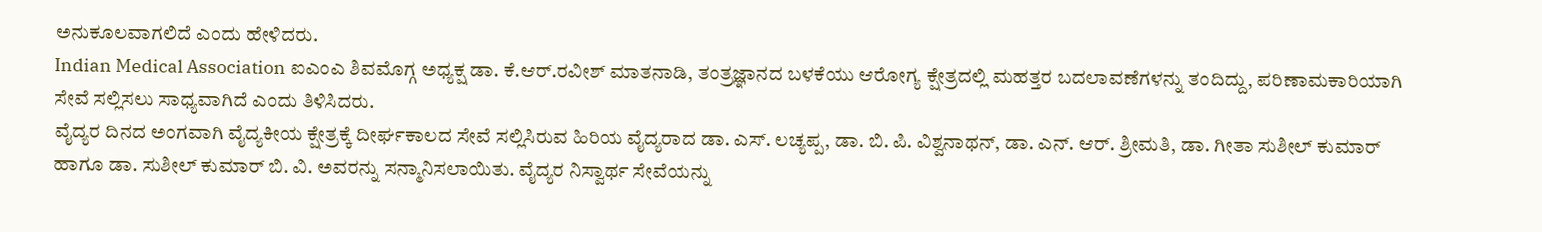ಅನುಕೂಲವಾಗಲಿದೆ ಎಂದು ಹೇಳಿದರು.
Indian Medical Association ಐಎಂಎ ಶಿವಮೊಗ್ಗ ಅಧ್ಯಕ್ಷ ಡಾ. ಕೆ.ಆರ್.ರವೀಶ್ ಮಾತನಾಡಿ, ತಂತ್ರಜ್ಞಾನದ ಬಳಕೆಯು ಆರೋಗ್ಯ ಕ್ಷೇತ್ರದಲ್ಲಿ ಮಹತ್ತರ ಬದಲಾವಣೆಗಳನ್ನು ತಂದಿದ್ದು, ಪರಿಣಾಮಕಾರಿಯಾಗಿ ಸೇವೆ ಸಲ್ಲಿಸಲು ಸಾಧ್ಯವಾಗಿದೆ ಎಂದು ತಿಳಿಸಿದರು.
ವೈದ್ಯರ ದಿನದ ಅಂಗವಾಗಿ ವೈದ್ಯಕೀಯ ಕ್ಷೇತ್ರಕ್ಕೆ ದೀರ್ಘಕಾಲದ ಸೇವೆ ಸಲ್ಲಿಸಿರುವ ಹಿರಿಯ ವೈದ್ಯರಾದ ಡಾ. ಎಸ್. ಲಚ್ಯಪ್ಪ, ಡಾ. ಬಿ. ಪಿ. ವಿಶ್ವನಾಥನ್, ಡಾ. ಎನ್. ಆರ್. ಶ್ರೀಮತಿ, ಡಾ. ಗೀತಾ ಸುಶೀಲ್ ಕುಮಾರ್ ಹಾಗೂ ಡಾ. ಸುಶೀಲ್ ಕುಮಾರ್ ಬಿ. ವಿ. ಅವರನ್ನು ಸನ್ಮಾನಿಸಲಾಯಿತು. ವೈದ್ಯರ ನಿಸ್ವಾರ್ಥ ಸೇವೆಯನ್ನು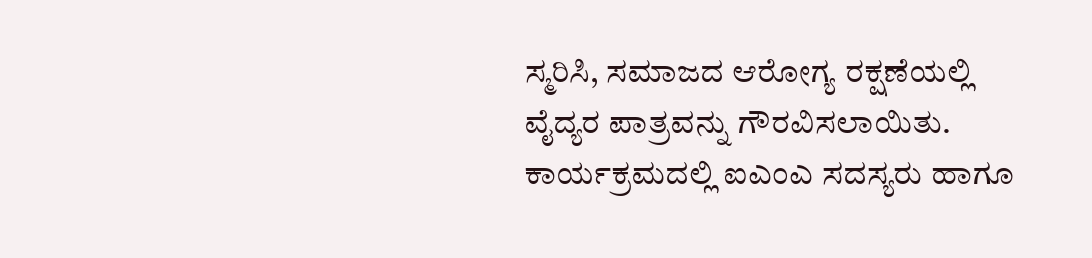ಸ್ಮರಿಸಿ, ಸಮಾಜದ ಆರೋಗ್ಯ ರಕ್ಷಣೆಯಲ್ಲಿ ವೈದ್ಯರ ಪಾತ್ರವನ್ನು ಗೌರವಿಸಲಾಯಿತು. ಕಾರ್ಯಕ್ರಮದಲ್ಲಿ ಐಎಂಎ ಸದಸ್ಯರು ಹಾಗೂ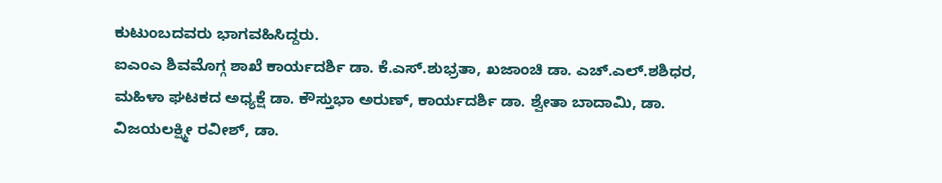ಕುಟುಂಬದವರು ಭಾಗವಹಿಸಿದ್ದರು.
ಐಎಂಎ ಶಿವಮೊಗ್ಗ ಶಾಖೆ ಕಾರ್ಯದರ್ಶಿ ಡಾ. ಕೆ.ಎಸ್.ಶುಭ್ರತಾ, ಖಜಾಂಚಿ ಡಾ. ಎಚ್.ಎಲ್.ಶಶಿಧರ, ಮಹಿಳಾ ಘಟಕದ ಅಧ್ಯಕ್ಷೆ ಡಾ. ಕೌಸ್ತುಭಾ ಅರುಣ್, ಕಾರ್ಯದರ್ಶಿ ಡಾ. ಶ್ವೇತಾ ಬಾದಾಮಿ, ಡಾ. ವಿಜಯಲಕ್ಷ್ಮೀ ರವೀಶ್, ಡಾ.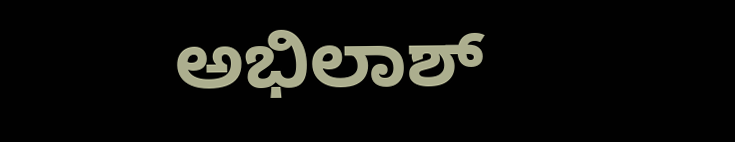ಅಭಿಲಾಶ್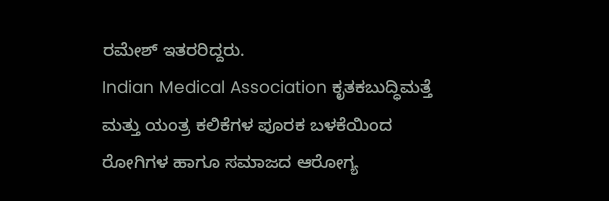ರಮೇಶ್ ಇತರರಿದ್ದರು.
Indian Medical Association ಕೃತಕಬುದ್ಧಿಮತ್ತೆ ಮತ್ತು ಯಂತ್ರ ಕಲಿಕೆಗಳ ಪೂರಕ ಬಳಕೆಯಿಂದ ರೋಗಿಗಳ ಹಾಗೂ ಸಮಾಜದ ಆರೋಗ್ಯ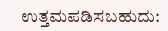ಉತ್ತಮಪಡಿಸಬಹುದು: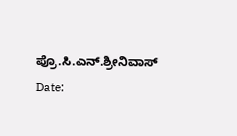ಪ್ರೊ.ಸಿ.ಎನ್.ಶ್ರೀನಿವಾಸ್
Date: